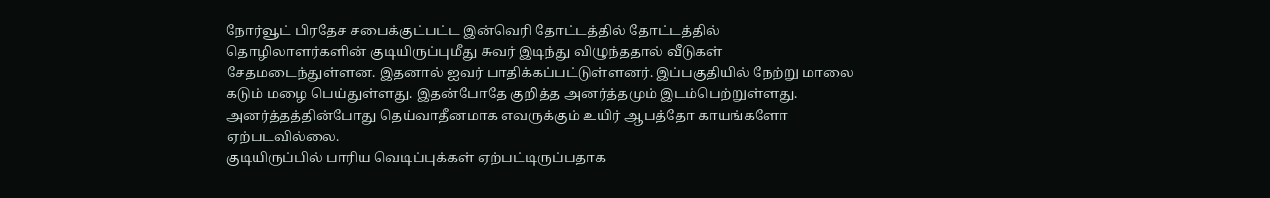நோர்வூட் பிரதேச சபைக்குட்பட்ட இன்வெரி தோட்டத்தில் தோட்டத்தில் தொழிலாளர்களின் குடியிருப்புமீது சுவர் இடிந்து விழுந்ததால் வீடுகள் சேதமடைந்துள்ளன. இதனால் ஐவர் பாதிக்கப்பட்டுள்ளனர். இப்பகுதியில் நேற்று மாலை கடும் மழை பெய்துள்ளது. இதன்போதே குறித்த அனர்த்தமும் இடம்பெற்றுள்ளது.
அனர்த்தத்தின்போது தெய்வாதீனமாக எவருக்கும் உயிர் ஆபத்தோ காயங்களோ ஏற்படவில்லை.
குடியிருப்பில் பாரிய வெடிப்புக்கள் ஏற்பட்டிருப்பதாக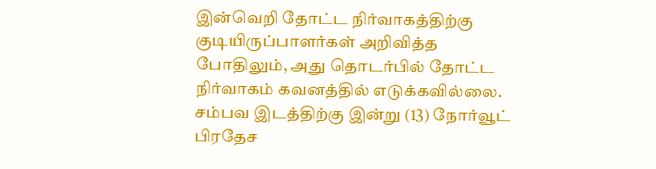இன்வெறி தோட்ட நிர்வாகத்திற்கு குடியிருப்பாளர்கள் அறிவித்த போதிலும், அது தொடர்பில் தோட்ட நிர்வாகம் கவனத்தில் எடுக்கவில்லை.
சம்பவ இடத்திற்கு இன்று (13) நோர்வூட் பிரதேச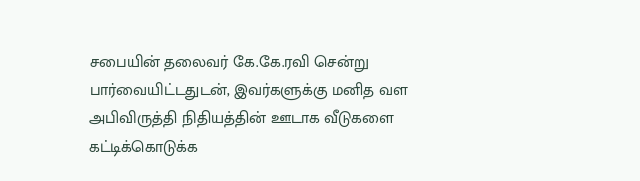சபையின் தலைவர் கே.கே.ரவி சென்று பார்வையிட்டதுடன், இவர்களுக்கு மனித வள அபிவிருத்தி நிதியத்தின் ஊடாக வீடுகளை கட்டிக்கொடுக்க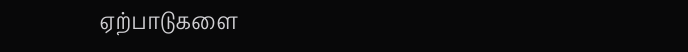ஏற்பாடுகளை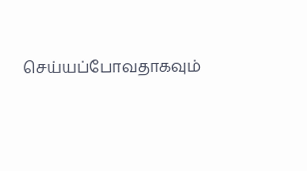செய்யப்போவதாகவும்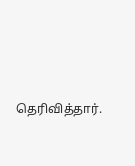தெரிவித்தார்.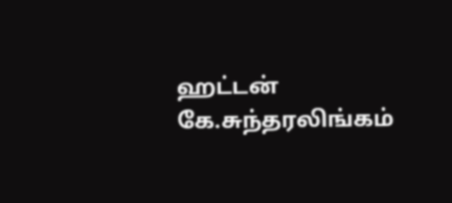ஹட்டன் கே.சுந்தரலிங்கம்